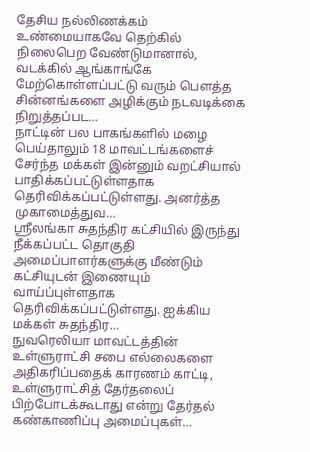தேசிய நல்லிணக்கம் உண்மையாகவே தெற்கில் நிலைபெற வேண்டுமானால், வடக்கில் ஆங்காங்கே மேற்கொள்ளப்பட்டு வரும் பௌத்த சின்னங்களை அழிக்கும் நடவடிக்கை நிறுத்தப்பட…
நாட்டின் பல பாகங்களில் மழை பெய்தாலும் 18 மாவட்டங்களைச் சேர்ந்த மக்கள் இன்னும் வறட்சியால் பாதிக்கப்பட்டுள்ளதாக தெரிவிக்கப்பட்டுள்ளது. அனர்த்த முகாமைத்துவ…
ஸ்ரீலங்கா சுதந்திர கட்சியில் இருந்து நீக்கப்பட்ட தொகுதி அமைப்பாளர்களுக்கு மீண்டும் கட்சியுடன் இணையும் வாய்ப்புள்ளதாக தெரிவிக்கப்பட்டுள்ளது. ஐக்கிய மக்கள் சுதந்திர…
நுவரெலியா மாவட்டத்தின் உள்ளுராட்சி சபை எல்லைகளை அதிகரிப்பதைக் காரணம் காட்டி, உள்ளுராட்சித் தேர்தலைப் பிற்போடக்கூடாது என்று தேர்தல் கண்காணிப்பு அமைப்புகள்…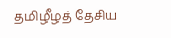தமிழீழத் தேசிய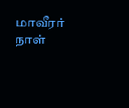மாவீரர் நாள்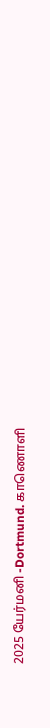2025 யேர்மனி -Dortmund. காணொளி